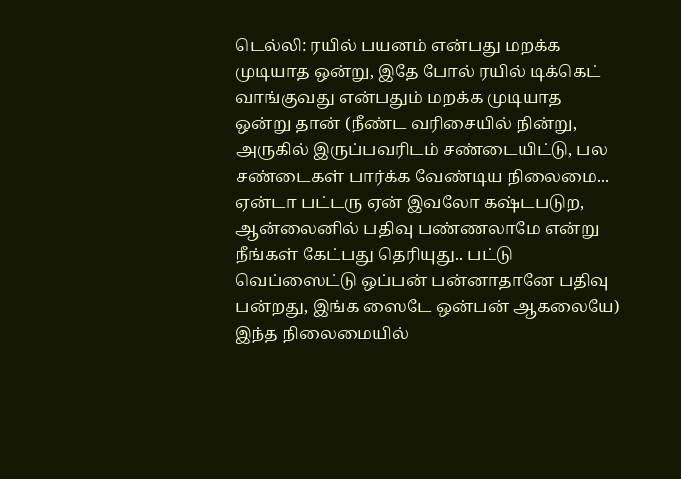டெல்லி: ரயில் பயனம் என்பது மறக்க முடியாத ஒன்று, இதே போல் ரயில் டிக்கெட் வாங்குவது என்பதும் மறக்க முடியாத ஒன்று தான் (நீண்ட வரிசையில் நின்று, அருகில் இருப்பவரிடம் சண்டையிட்டு, பல சண்டைகள் பார்க்க வேண்டிய நிலைமை... ஏன்டா பட்டரு ஏன் இவலோ கஷ்டபடுற, ஆன்லைனில் பதிவு பண்ணலாமே என்று நீங்கள் கேட்பது தெரியுது.. பட்டு வெப்ஸைட்டு ஒப்பன் பன்னாதானே பதிவு பன்றது, இங்க ஸைடே ஒன்பன் ஆகலையே)
இந்த நிலைமையில்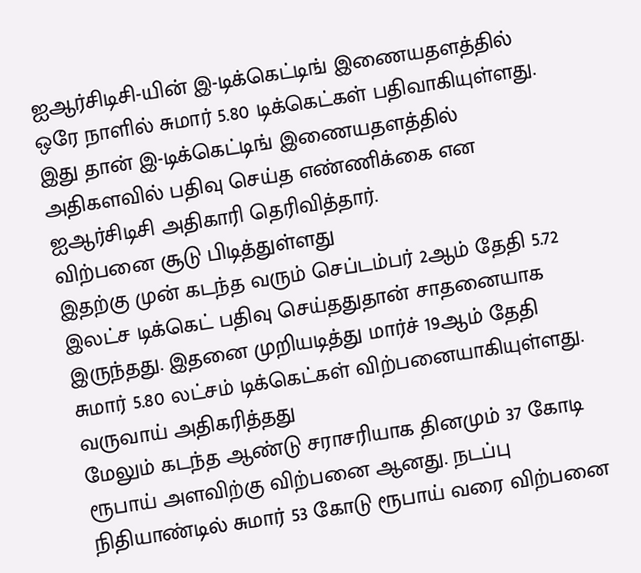ஐஆர்சிடிசி-யின் இ-டிக்கெட்டிங் இணையதளத்தில் ஒரே நாளில் சுமார் 5.80 டிக்கெட்கள் பதிவாகியுள்ளது. இது தான் இ-டிக்கெட்டிங் இணையதளத்தில் அதிகளவில் பதிவு செய்த எண்ணிக்கை என ஐஆர்சிடிசி அதிகாரி தெரிவித்தார்.
விற்பனை சூடு பிடித்துள்ளது
இதற்கு முன் கடந்த வரும் செப்டம்பர் 2ஆம் தேதி 5.72 இலட்ச டிக்கெட் பதிவு செய்ததுதான் சாதனையாக இருந்தது. இதனை முறியடித்து மார்ச் 19ஆம் தேதி சுமார் 5.80 லட்சம் டிக்கெட்கள் விற்பனையாகியுள்ளது.
வருவாய் அதிகரித்தது
மேலும் கடந்த ஆண்டு சராசரியாக தினமும் 37 கோடி ரூபாய் அளவிற்கு விற்பனை ஆனது. நடப்பு நிதியாண்டில் சுமார் 53 கோடு ரூபாய் வரை விற்பனை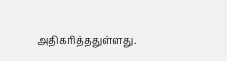அதிகரித்ததுள்ளது.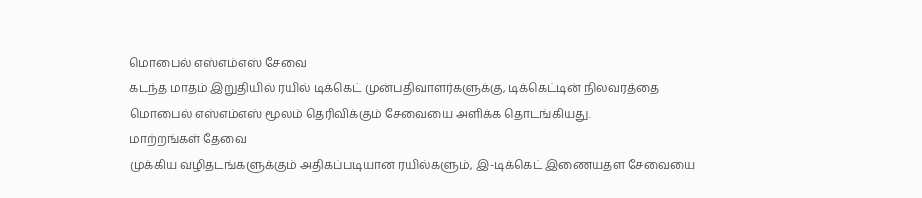மொபைல் எஸ்எம்எஸ் சேவை
கடந்த மாதம் இறுதியில் ரயில் டிக்கெட் முன்பதிவாளர்களுக்கு, டிக்கெட்டின் நிலவரத்தை மொபைல் எஸ்எம்எஸ் மூலம் தெரிவிக்கும் சேவையை அளிக்க தொடங்கியது.
மாற்றங்கள் தேவை
முக்கிய வழிதடங்களுக்கும் அதிகப்படியான ரயில்களும், இ-டிக்கெட் இணையதள சேவையை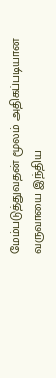மேம்படுத்துவதன் மூலம் அதிகப்படியான வருவாயை இந்திய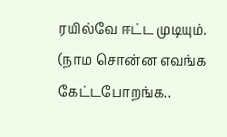ரயில்வே ஈட்ட முடியும். (நாம சொன்ன எவங்க கேட்டபோறங்க..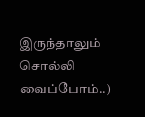இருந்தாலும் சொல்லி வைப்போம்..)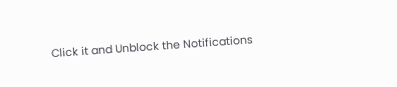Click it and Unblock the Notifications